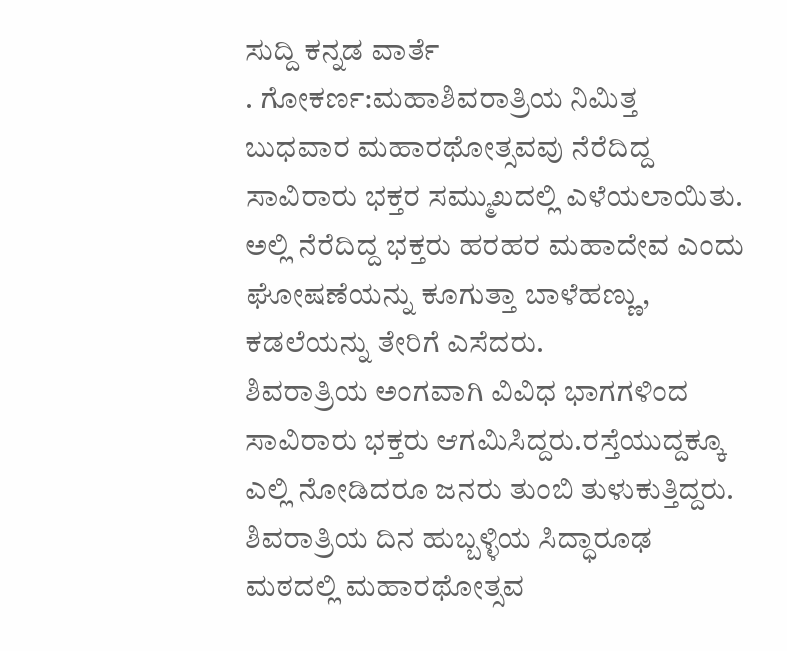ಸುದ್ದಿ ಕನ್ನಡ ವಾರ್ತೆ
. ಗೋಕರ್ಣ:ಮಹಾಶಿವರಾತ್ರಿಯ ನಿಮಿತ್ತ ಬುಧವಾರ ಮಹಾರಥೋತ್ಸವವು ನೆರೆದಿದ್ದ ಸಾವಿರಾರು ಭಕ್ತರ ಸಮ್ಮುಖದಲ್ಲಿ ಎಳೆಯಲಾಯಿತು. ಅಲ್ಲಿ ನೆರೆದಿದ್ದ ಭಕ್ತರು ಹರಹರ ಮಹಾದೇವ ಎಂದು ಘೋಷಣೆಯನ್ನು ಕೂಗುತ್ತಾ ಬಾಳೆಹಣ್ಣು, ಕಡಲೆಯನ್ನು ತೇರಿಗೆ ಎಸೆದರು.
ಶಿವರಾತ್ರಿಯ ಅಂಗವಾಗಿ ವಿವಿಧ ಭಾಗಗಳಿಂದ ಸಾವಿರಾರು ಭಕ್ತರು ಆಗಮಿಸಿದ್ದರು.ರಸ್ತೆಯುದ್ದಕ್ಕೂ ಎಲ್ಲಿ ನೋಡಿದರೂ ಜನರು ತುಂಬಿ ತುಳುಕುತ್ತಿದ್ದರು. ಶಿವರಾತ್ರಿಯ ದಿನ ಹುಬ್ಬಳ್ಳಿಯ ಸಿದ್ಧಾರೂಢ ಮಠದಲ್ಲಿ ಮಹಾರಥೋತ್ಸವ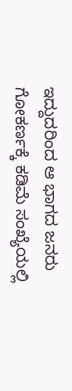ಇದ್ದುದರಿಂದ ಆ ಭಾಗದ ಜನರು ಗೋಕರ್ಣಕ್ಕೆ ಕಡಿಮೆ ಸಂಖ್ಯೆಯಲ್ಲಿ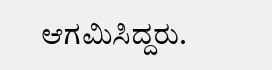ಆಗಮಿಸಿದ್ದರು.